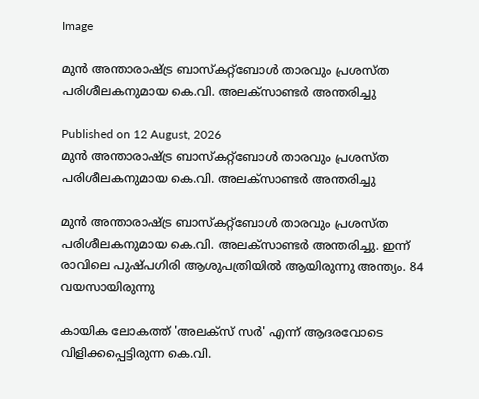Image

മുൻ അന്താരാഷ്ട്ര ബാസ്കറ്റ്ബോള്‍ താരവും പ്രശസ്ത പരിശീലകനുമായ കെ.വി. അലക്സാണ്ടര്‍ അന്തരിച്ചു

Published on 12 August, 2026
മുൻ അന്താരാഷ്ട്ര ബാസ്കറ്റ്ബോള്‍ താരവും പ്രശസ്ത പരിശീലകനുമായ കെ.വി. അലക്സാണ്ടര്‍ അന്തരിച്ചു

മുൻ അന്താരാഷ്ട്ര ബാസ്കറ്റ്ബോള്‍ താരവും പ്രശസ്ത പരിശീലകനുമായ കെ.വി. അലക്സാണ്ടര്‍ അന്തരിച്ചു. ഇന്ന് രാവിലെ പുഷ്പഗിരി ആശുപത്രിയില്‍ ആയിരുന്നു അന്ത്യം. 84 വയസായിരുന്നു

കായിക ലോകത്ത് 'അലക്സ് സർ' എന്ന് ആദരവോടെ വിളിക്കപ്പെട്ടിരുന്ന കെ.വി.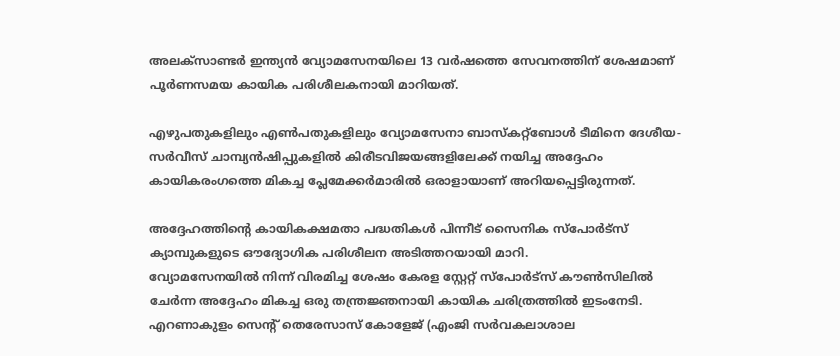അലക്സാണ്ടർ ഇന്ത്യൻ വ്യോമസേനയിലെ 13 വർഷത്തെ സേവനത്തിന് ശേഷമാണ് പൂർണസമയ കായിക പരിശീലകനായി മാറിയത്.

എഴുപതുകളിലും എണ്‍പതുകളിലും വ്യോമസേനാ ബാസ്കറ്റ്ബോള്‍ ടീമിനെ ദേശീയ-സർവീസ് ചാമ്പ്യൻഷിപ്പുകളില്‍ കിരീടവിജയങ്ങളിലേക്ക് നയിച്ച അദ്ദേഹം കായികരംഗത്തെ മികച്ച പ്ലേമേക്കർമാരില്‍ ഒരാളായാണ് അറിയപ്പെട്ടിരുന്നത്.

അദ്ദേഹത്തിന്റെ കായികക്ഷമതാ പദ്ധതികള്‍ പിന്നീട് സൈനിക സ്പോർട്സ് ക്യാമ്പുകളുടെ ഔദ്യോഗിക പരിശീലന അടിത്തറയായി മാറി.
വ്യോമസേനയില്‍ നിന്ന് വിരമിച്ച ശേഷം കേരള സ്റ്റേറ്റ് സ്പോർട്സ് കൗണ്‍സിലില്‍ ചേർന്ന അദ്ദേഹം മികച്ച ഒരു തന്ത്രജ്ഞനായി കായിക ചരിത്രത്തില്‍ ഇടംനേടി. എറണാകുളം സെന്റ് തെരേസാസ് കോളേജ് (എംജി സർവകലാശാല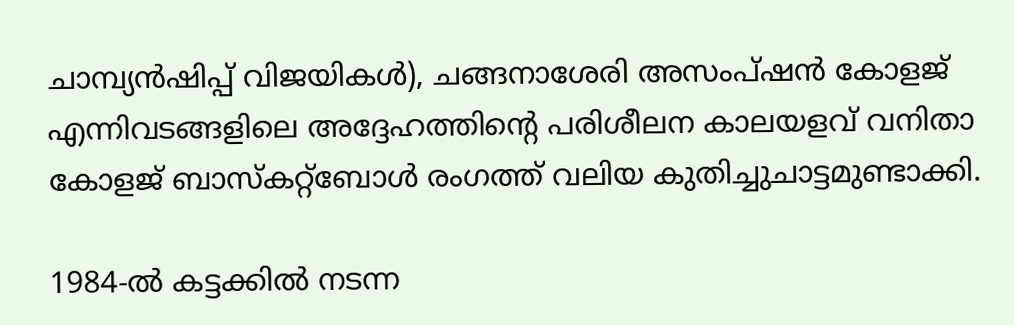ചാമ്പ്യൻഷിപ്പ് വിജയികള്‍), ചങ്ങനാശേരി അസംപ്ഷൻ കോളജ് എന്നിവടങ്ങളിലെ അദ്ദേഹത്തിന്റെ പരിശീലന കാലയളവ് വനിതാ കോളജ് ബാസ്കറ്റ്ബോള്‍ രംഗത്ത് വലിയ കുതിച്ചുചാട്ടമുണ്ടാക്കി.

1984-ല്‍ കട്ടക്കില്‍ നടന്ന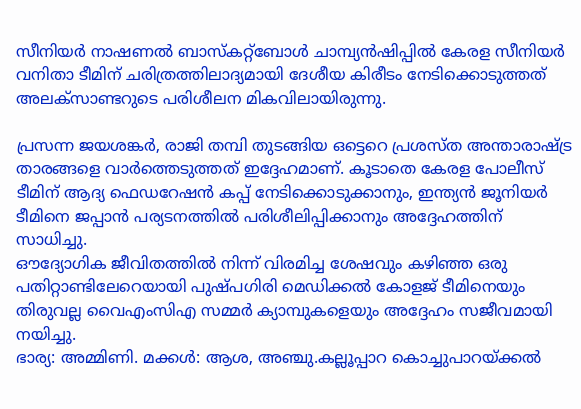സീനിയർ നാഷണല്‍ ബാസ്കറ്റ്ബോള്‍ ചാമ്പ്യൻഷിപ്പില്‍ കേരള സീനിയർ വനിതാ ടീമിന് ചരിത്രത്തിലാദ്യമായി ദേശീയ കിരീടം നേടിക്കൊടുത്തത് അലക്സാണ്ടറുടെ പരിശീലന മികവിലായിരുന്നു.

പ്രസന്ന ജയശങ്കർ, രാജി തമ്പി തുടങ്ങിയ ഒട്ടെറെ പ്രശസ്ത അന്താരാഷ്ട്ര താരങ്ങളെ വാർത്തെടുത്തത് ഇദ്ദേഹമാണ്. കൂടാതെ കേരള പോലീസ് ടീമിന് ആദ്യ ഫെഡറേഷൻ കപ്പ് നേടിക്കൊടുക്കാനും, ഇന്ത്യൻ ജൂനിയർ ടീമിനെ ജപ്പാൻ പര്യടനത്തില്‍ പരിശീലിപ്പിക്കാനും അദ്ദേഹത്തിന് സാധിച്ചു.
ഔദ്യോഗിക ജീവിതത്തില്‍ നിന്ന് വിരമിച്ച ശേഷവും കഴിഞ്ഞ ഒരു പതിറ്റാണ്ടിലേറെയായി പുഷ്പഗിരി മെഡിക്കല്‍ കോളജ് ടീമിനെയും തിരുവല്ല വൈഎംസിഎ സമ്മർ ക്യാമ്പുകളെയും അദ്ദേഹം സജീവമായി നയിച്ചു.
ഭാര്യ: അമ്മിണി. മക്കള്‍: ആശ, അഞ്ചു.കല്ലൂപ്പാറ കൊച്ചുപാറയ്ക്കല്‍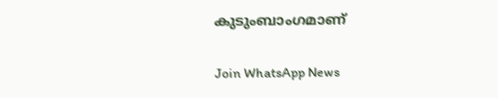കുടുംബാംഗമാണ്

Join WhatsApp News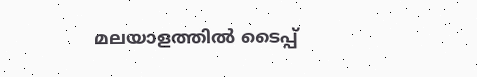മലയാളത്തില്‍ ടൈപ്പ്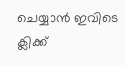ചെയ്യാന്‍ ഇവിടെ ക്ലിക്ക്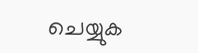ചെയ്യുക